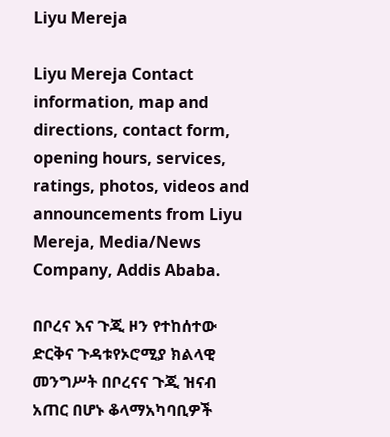Liyu Mereja

Liyu Mereja Contact information, map and directions, contact form, opening hours, services, ratings, photos, videos and announcements from Liyu Mereja, Media/News Company, Addis Ababa.

በቦረና እና ጉጂ ዞን የተከሰተው ድርቅና ጉዳቱየኦሮሚያ ክልላዊ መንግሥት በቦረናና ጉጂ ዝናብ አጠር በሆኑ ቆላማአካባቢዎች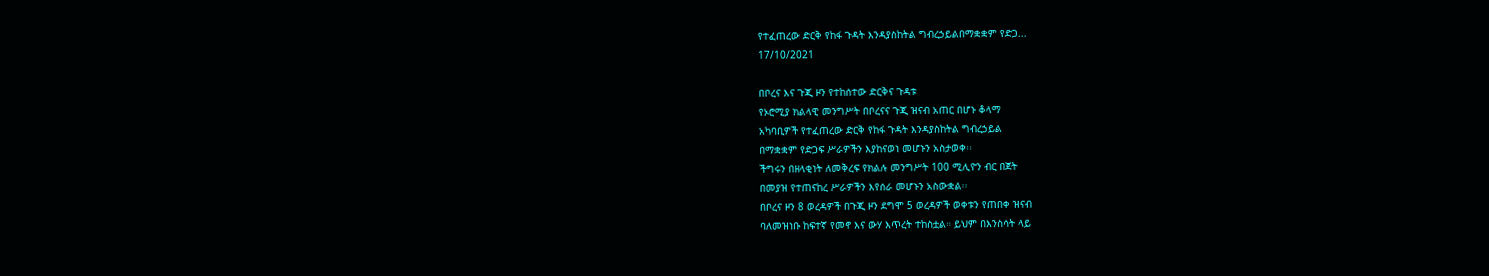የተፈጠረው ድርቅ የከፋ ጉዳት እንዳያስከትል ግብረኃይልበማቋቋም የድጋ...
17/10/2021

በቦረና እና ጉጂ ዞን የተከሰተው ድርቅና ጉዳቱ
የኦሮሚያ ክልላዊ መንግሥት በቦረናና ጉጂ ዝናብ አጠር በሆኑ ቆላማ
አካባቢዎች የተፈጠረው ድርቅ የከፋ ጉዳት እንዳያስከትል ግብረኃይል
በማቋቋም የድጋፍ ሥራዎችን እያከናወነ መሆኑን አስታወቀ፡፡
ችግሩን በዘላቂነት ለመቅረፍ የክልሉ መንግሥት 100 ሚሊዮን ብር በጀት
በመያዝ የተጠናከረ ሥራዎችን እየሰራ መሆኑን አስውቋል፡፡
በቦረና ዞን 8 ወረዳዎች በጉጂ ዞን ደግሞ 5 ወረዳዎች ወቀቱን የጠበቀ ዝናብ
ባለመዝነቡ ከፍተኛ የመኖ እና ውሃ እጥረት ተከስቷል። ይህም በእንስሳት ላይ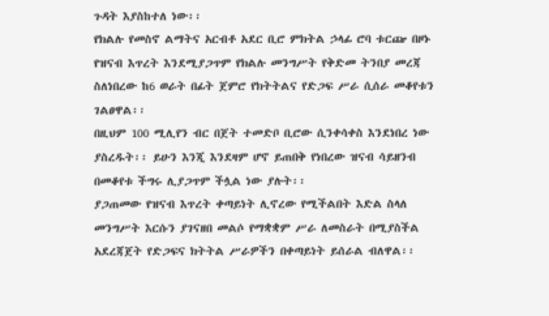ጉዳት እያስከተለ ነው፡፡
የክልሉ የመስኖ ልማትና አርብቶ አደር ቢሮ ምክትል ኃላፊ ሮባ ቱርጬ በዞኑ
የዝናብ እጥረት እንደሚያጋጥም የክልሉ መንግሥት የቅድመ ትንበያ መረጃ
ስለነበረው ከ6 ወራት በፊት ጀምሮ የክትትልና የድጋፍ ሥራ ሲሰራ መቆየቱን
ገልፀዋል፡፡
በዚህም 100 ሚሊየን ብር በጀት ተመድቦ ቢሮው ሲንቀሳቀስ እንደነበረ ነው
ያስረዱት፡፡ ይሁን እንጂ እንደዛም ሆኖ ይጠበቅ የነበረው ዝናብ ሳይዘንብ
በመቆየቱ ችግሩ ሊያጋጥም ችሏል ነው ያሉት፡፡
ያጋጠመው የዝናብ እጥረት ቀጣይነት ሊኖረው የሚችልበት እድል ስላለ
መንግሥት እርሱን ያገናዘበ መልሶ የማቋቋም ሥራ ለመስራት በሚያስችል
አደረጃጀት የድጋፍና ክትትል ሥራዎችን በቀጣይነት ይሰራል ብለዋል፡፡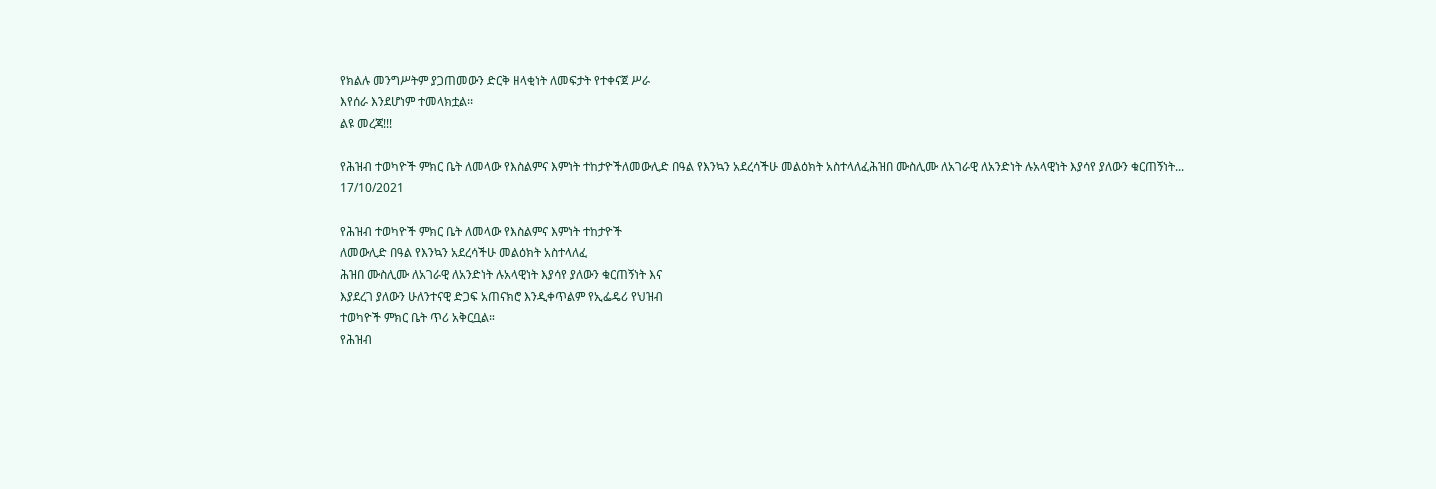የክልሉ መንግሥትም ያጋጠመውን ድርቅ ዘላቂነት ለመፍታት የተቀናጀ ሥራ
እየሰራ እንደሆነም ተመላክቷል፡፡
ልዩ መረጃ!!!

የሕዝብ ተወካዮች ምክር ቤት ለመላው የእስልምና እምነት ተከታዮችለመውሊድ በዓል የእንኳን አደረሳችሁ መልዕክት አስተላለፈሕዝበ ሙስሊሙ ለአገራዊ ለአንድነት ሉአላዊነት እያሳየ ያለውን ቁርጠኝነት...
17/10/2021

የሕዝብ ተወካዮች ምክር ቤት ለመላው የእስልምና እምነት ተከታዮች
ለመውሊድ በዓል የእንኳን አደረሳችሁ መልዕክት አስተላለፈ
ሕዝበ ሙስሊሙ ለአገራዊ ለአንድነት ሉአላዊነት እያሳየ ያለውን ቁርጠኝነት እና
እያደረገ ያለውን ሁለንተናዊ ድጋፍ አጠናክሮ እንዲቀጥልም የኢፌዴሪ የህዝብ
ተወካዮች ምክር ቤት ጥሪ አቅርቧል።
የሕዝብ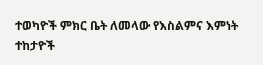ተወካዮች ምክር ቤት ለመላው የእስልምና እምነት ተከታዮች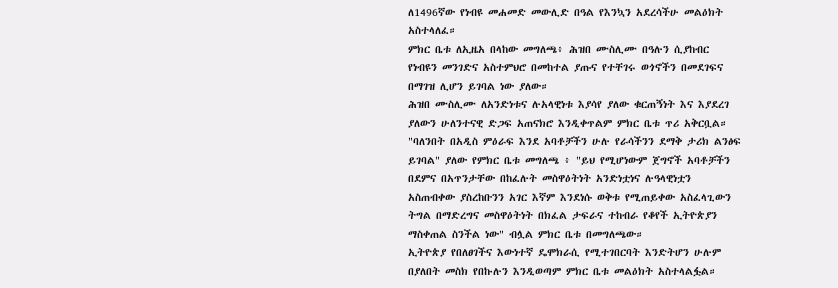ለ1496ኛው የነብዩ መሐመድ መውሊድ በዓል የእንኳን አደረሳችሁ መልዕክት
አስተላለፈ።
ምክር ቤቱ ለኢዜአ በላከው መግለጫ፥ ሕዝበ ሙስሊሙ በዓሉን ሲያከብር
የነብዩን መንገድና አስተምህሮ በመከተል ያጡና የተቸገሩ ወጎኖችን በመደገፍና
በማገዝ ሊሆን ይገባል ነው ያለው።
ሕዝበ ሙስሊሙ ለአንድነቱና ሉአላዊነቱ እያሳየ ያለው ቁርጠኝነት እና እያደረገ
ያለውን ሁለንተናዊ ድጋፍ አጠናክሮ እንዲቀጥልም ምክር ቤቱ ጥሪ አቅርቧል።
"ባለንበት በአዲስ ምዕራፍ እንደ አባቶቻችን ሁሉ የራሳችንን ደማቅ ታሪክ ልንፅፍ
ይገባል" ያለው የምክር ቤቱ መግለጫ ፥ "ይህ የሚሆነውም ጀግኖች አባቶቻችን
በደምና በአጥንታቸው በከፈሉት መስዋዕትነት አንድነቷነና ሉዓላዊነቷን
አስጠብቀው ያስረከቡንን አገር እኛም እንደነሱ ወቅቱ የሚጠይቀው አስፈላጊውን
ትግል በማድረግና መስዋዕትነት በክፈል ታፍራና ተከብራ የቆየች ኢትዮጵያን
ማስቀጠል ስንችል ነው" ብሏል ምክር ቤቱ በመግለጫው።
ኢትዮጵያ የበለፀገችና እውነተኛ ዴሞክራሲ የሚተገበርባት እንድትሆን ሁሉም
በያለበት መስክ የበኩሉን እንዲወጣም ምክር ቤቱ መልዕክት አስተላልፏል።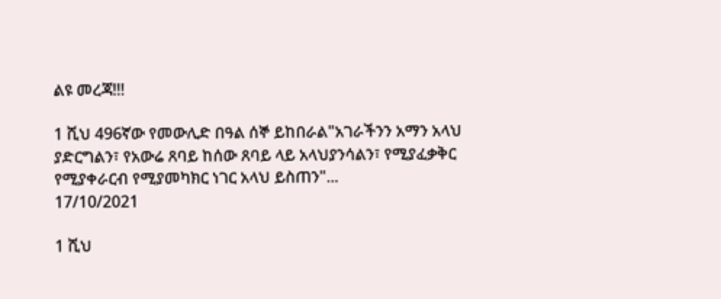ልዩ መረጃ!!!

1 ሺህ 496ኛው የመውሊድ በዓል ሰኞ ይከበራል"አገራችንን አማን አላህ ያድርግልን፣ የአውሬ ጸባይ ከሰው ጸባይ ላይ አላህያንሳልን፣ የሚያፈቃቅር የሚያቀራርብ የሚያመካክር ነገር አላህ ይስጠን"...
17/10/2021

1 ሺህ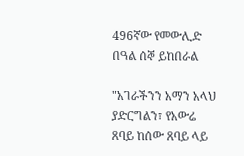496ኛው የመውሊድ በዓል ሰኞ ይከበራል

"አገራችንን አማን አላህ ያድርግልን፣ የአውሬ ጸባይ ከሰው ጸባይ ላይ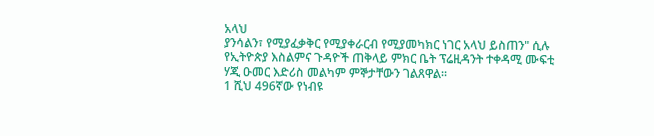አላህ
ያንሳልን፣ የሚያፈቃቅር የሚያቀራርብ የሚያመካክር ነገር አላህ ይስጠን" ሲሉ
የኢትዮጵያ እስልምና ጉዳዮች ጠቅላይ ምክር ቤት ፕሬዚዳንት ተቀዳሚ ሙፍቲ
ሃጂ ዑመር እድሪስ መልካም ምኞታቸውን ገልጸዋል።
1 ሺህ 496ኛው የነብዩ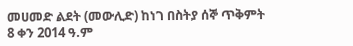መሀመድ ልደት (መውሊድ) ከነገ በስትያ ሰኞ ጥቅምት
8 ቀን 2014 ዓ.ም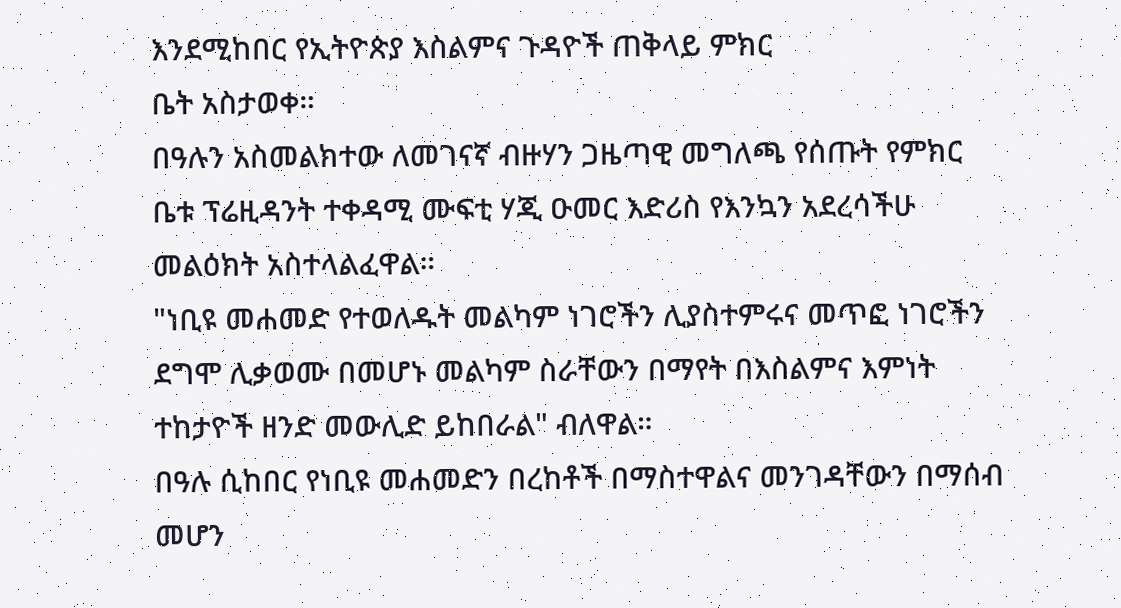እንደሚከበር የኢትዮጵያ እስልምና ጉዳዮች ጠቅላይ ምክር
ቤት አስታወቀ።
በዓሉን አስመልክተው ለመገናኛ ብዙሃን ጋዜጣዊ መግለጫ የሰጡት የምክር
ቤቱ ፕሬዚዳንት ተቀዳሚ ሙፍቲ ሃጂ ዑመር እድሪስ የእንኳን አደረሳችሁ
መልዕክት አስተላልፈዋል።
"ነቢዩ መሐመድ የተወለዱት መልካም ነገሮችን ሊያስተምሩና መጥፎ ነገሮችን
ደግሞ ሊቃወሙ በመሆኑ መልካም ስራቸውን በማየት በእስልምና እምነት
ተከታዮች ዘንድ መውሊድ ይከበራል" ብለዋል።
በዓሉ ሲከበር የነቢዩ መሐመድን በረከቶች በማስተዋልና መንገዳቸውን በማሰብ
መሆን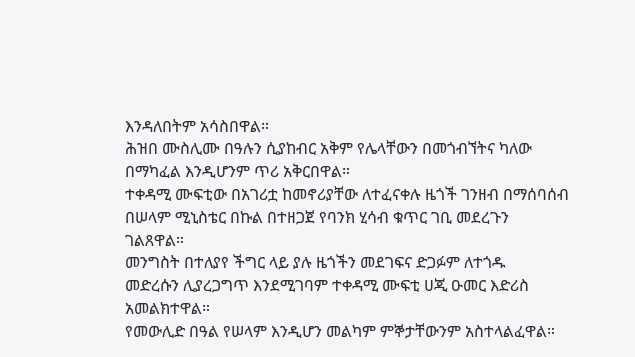እንዳለበትም አሳስበዋል።
ሕዝበ ሙስሊሙ በዓሉን ሲያከብር አቅም የሌላቸውን በመጎብኘትና ካለው
በማካፈል እንዲሆንም ጥሪ አቅርበዋል።
ተቀዳሚ ሙፍቲው በአገሪቷ ከመኖሪያቸው ለተፈናቀሉ ዜጎች ገንዘብ በማሰባሰብ
በሠላም ሚኒስቴር በኩል በተዘጋጀ የባንክ ሂሳብ ቁጥር ገቢ መደረጉን
ገልጸዋል።
መንግስት በተለያየ ችግር ላይ ያሉ ዜጎችን መደገፍና ድጋፉም ለተጎዱ
መድረሱን ሊያረጋግጥ እንደሚገባም ተቀዳሚ ሙፍቲ ሀጂ ዑመር እድሪስ
አመልክተዋል።
የመውሊድ በዓል የሠላም እንዲሆን መልካም ምኞታቸውንም አስተላልፈዋል።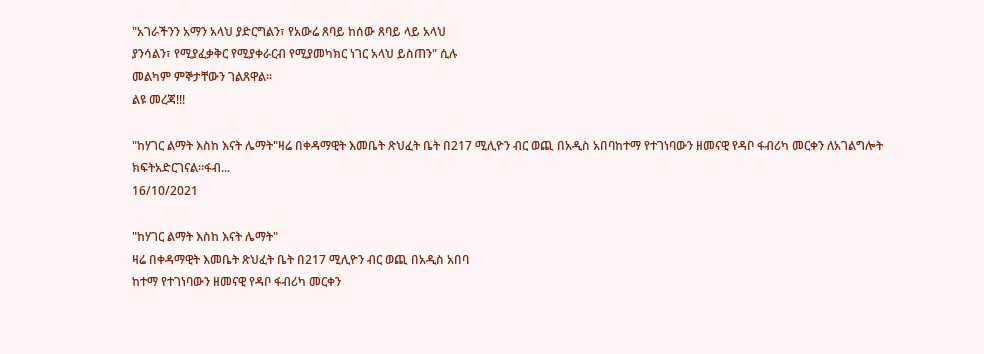"አገራችንን አማን አላህ ያድርግልን፣ የአውሬ ጸባይ ከሰው ጸባይ ላይ አላህ
ያንሳልን፣ የሚያፈቃቅር የሚያቀራርብ የሚያመካክር ነገር አላህ ይስጠን" ሲሉ
መልካም ምኞታቸውን ገልጸዋል።
ልዩ መረጃ!!!

"ከሃገር ልማት እስከ እናት ሌማት"ዛሬ በቀዳማዊት እመቤት ጽህፈት ቤት በ217 ሚሊዮን ብር ወጪ በአዲስ አበባከተማ የተገነባውን ዘመናዊ የዳቦ ፋብሪካ መርቀን ለአገልግሎት ክፍትአድርገናል።ፋብ...
16/10/2021

"ከሃገር ልማት እስከ እናት ሌማት"
ዛሬ በቀዳማዊት እመቤት ጽህፈት ቤት በ217 ሚሊዮን ብር ወጪ በአዲስ አበባ
ከተማ የተገነባውን ዘመናዊ የዳቦ ፋብሪካ መርቀን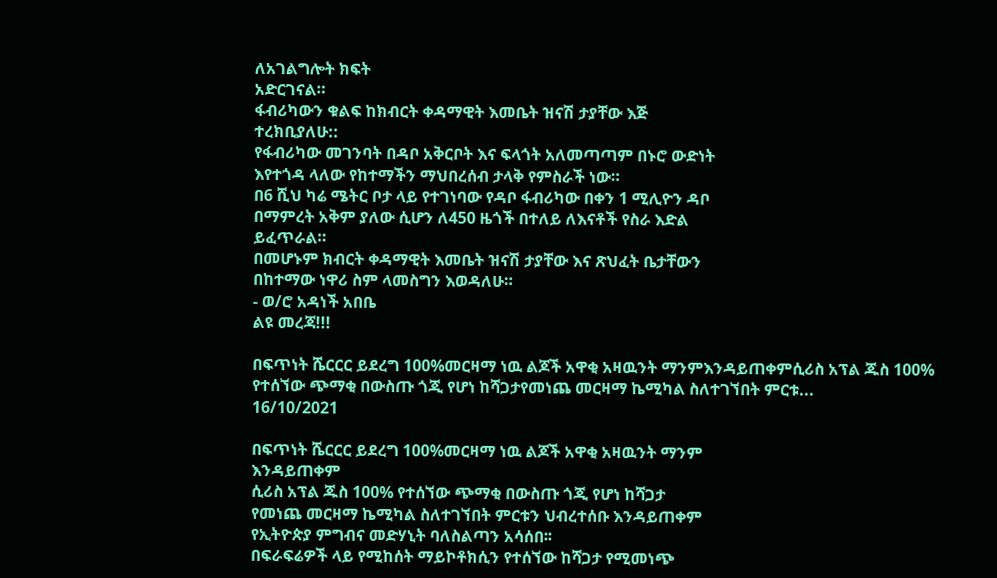ለአገልግሎት ክፍት
አድርገናል።
ፋብሪካውን ቁልፍ ከክብርት ቀዳማዊት እመቤት ዝናሽ ታያቸው እጅ
ተረክቢያለሁ::
የፋብሪካው መገንባት በዳቦ አቅርቦት እና ፍላጎት አለመጣጣም በኑሮ ውድነት
እየተጎዳ ላለው የከተማችን ማህበረሰብ ታላቅ የምስራች ነው።
በ6 ሺህ ካሬ ሜትር ቦታ ላይ የተገነባው የዳቦ ፋብሪካው በቀን 1 ሚሊዮን ዳቦ
በማምረት አቅም ያለው ሲሆን ለ450 ዜጎች በተለይ ለእናቶች የስራ እድል
ይፈጥራል።
በመሆኑም ክብርት ቀዳማዊት እመቤት ዝናሽ ታያቸው እና ጽህፈት ቤታቸውን
በከተማው ነዋሪ ስም ላመስግን እወዳለሁ።
- ወ/ሮ አዳነች አበቤ
ልዩ መረጃ!!!

በፍጥነት ሼርርር ይደረግ 100%መርዛማ ነዉ ልጆች አዋቂ አዛዉንት ማንምእንዳይጠቀምሲሪስ አፕል ጁስ 100% የተሰኘው ጭማቂ በውስጡ ጎጂ የሆነ ከሻጋታየመነጨ መርዛማ ኬሚካል ስለተገኘበት ምርቱ...
16/10/2021

በፍጥነት ሼርርር ይደረግ 100%መርዛማ ነዉ ልጆች አዋቂ አዛዉንት ማንም
እንዳይጠቀም
ሲሪስ አፕል ጁስ 100% የተሰኘው ጭማቂ በውስጡ ጎጂ የሆነ ከሻጋታ
የመነጨ መርዛማ ኬሚካል ስለተገኘበት ምርቱን ህብረተሰቡ እንዳይጠቀም
የኢትዮጵያ ምግብና መድሃኒት ባለስልጣን አሳሰበ፡፡
በፍራፍሬዎች ላይ የሚከሰት ማይኮቶክሲን የተሰኘው ከሻጋታ የሚመነጭ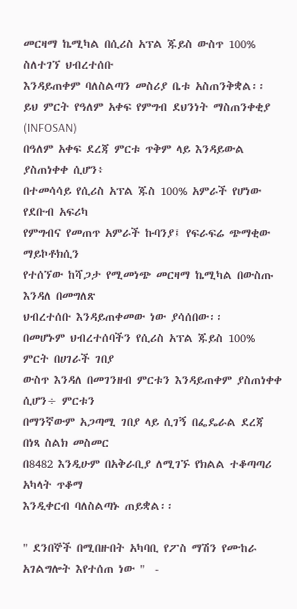መርዛማ ኬሚካል በሲሪስ አፕል ጁይስ ውስጥ 100% ስለተገኘ ህብረተሰቡ
እንዳይጠቀም ባለስልጣን መስሪያ ቤቱ አስጠንቅቋል፡፡
ይህ ምርት የዓለም አቀፍ የምግብ ደህንነት ማስጠንቀቂያ (INFOSAN)
በዓለም አቀፍ ደረጃ ምርቱ ጥቅም ላይ እንዳይውል ያስጠነቀቀ ሲሆን፥
በተመሳሳይ የሲሪስ አፕል ጁስ 100% አምራች የሆነው የደቡብ አፍሪካ
የምግብና የመጠጥ አምራች ኩባንያ፤ የፍራፍሬ ጭማቂው ማይኮቶክሲን
የተሰኘው ከሻጋታ የሚመነጭ መርዛማ ኬሚካል በውስጡ እንዳለ በመግለጽ
ህብረተሰቡ እንዳይጠቀመው ነው ያሳሰበው፡፡
በመሆኑም ህብረተሰባችን የሲሪስ አፕል ጁይስ 100% ምርት በሀገራች ገበያ
ውስጥ እንዳለ በመገንዘብ ምርቱን እንዳይጠቀም ያስጠነቀቀ ሲሆን÷ ምርቱን
በማንኛውም አጋጣሚ ገበያ ላይ ሲገኝ በፌዴራል ደረጃ በነጻ ስልክ መስመር
በ8482 እንዲሁም በአቅራቢያ ለሚገኙ የክልል ተቆጣጣሪ አካላት ጥቆማ
እንዲቀርብ ባለስልጣኑ ጠይቋል፡፡

" ደንበኞች በሚበዙበት አካባቢ የፖስ ማሽን የሙከራ አገልግሎት እየተሰጠ ነው "  -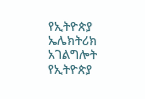የኢትዮጵያ ኤሌክትሪክ አገልግሎት የኢትዮጵያ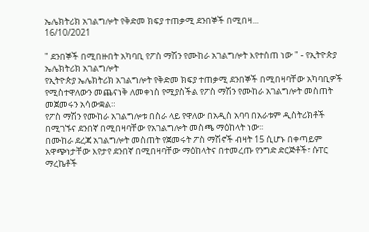ኤሌክትሪክ አገልግሎት የቅድመ ክፍያ ተጠቃሚ ደንበኞች በሚበዛ...
16/10/2021

" ደንበኞች በሚበዙበት አካባቢ የፖስ ማሽን የሙከራ አገልግሎት እየተሰጠ ነው " - የኢትዮጵያ ኤሌክትሪክ አገልግሎት
የኢትዮጵያ ኤሌክትሪክ አገልግሎት የቅድመ ክፍያ ተጠቃሚ ደንበኞች በሚበዛባቸው አካባቢዎች የሚስተዋለውን መጨናነቅ ለመቀነስ የሚያስችል የፖስ ማሽን የሙከራ አገልግሎት መስጠት መጀመሩን አሳውቋል።
የፖስ ማሽን የሙከራ አገልግሎቱ በስራ ላይ የዋለው በአዲስ አባባ በአራቱም ዲስትሪክቶች በሚገኙና ደንበኛ በሚበዛባቸው የአገልግሎት መስጫ ማዕከላት ነው፡፡
በሙከራ ደረጃ አገልግሎት መስጠት የጀመሩት ፖስ ማሽኖች ብዛት 15 ሲሆኑ በቀጣይም አዋጭነታቸው እየታየ ደንበኛ በሚበዛባቸው ማዕከላትና በተመረጡ የንግድ ድርጅቶች፣ ሱፐር ማረኬቶች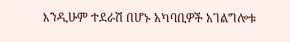እንዲሁም ተደራሽ በሆኑ አካባቢዎች አገልግሎቱ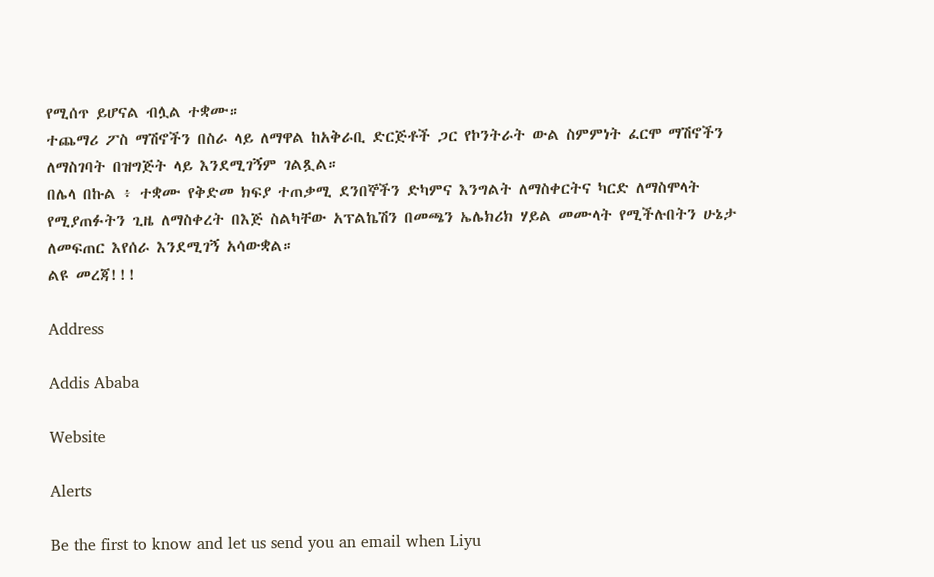የሚሰጥ ይሆናል ብሏል ተቋሙ።
ተጨማሪ ፖስ ማሽኖችን በስራ ላይ ለማዋል ከአቅራቢ ድርጅቶች ጋር የኮንትራት ውል ስምምነት ፈርሞ ማሽኖችን ለማስገባት በዝግጅት ላይ እንደሚገኝም ገልጿል።
በሌላ በኩል ፥ ተቋሙ የቅድመ ክፍያ ተጠቃሚ ደንበኞችን ድካምና እንግልት ለማስቀርትና ካርድ ለማስሞላት የሚያጠፉትን ጊዜ ለማስቀረት በእጅ ስልካቸው አፕልኬሽን በመጫን ኤሌክሪክ ሃይል መሙላት የሚችሉበትን ሁኔታ ለመፍጠር እየሰራ እንደሚገኝ አሳውቋል።
ልዩ መረጃ!!!

Address

Addis Ababa

Website

Alerts

Be the first to know and let us send you an email when Liyu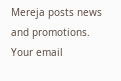Mereja posts news and promotions. Your email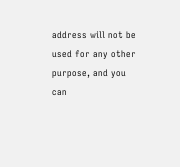address will not be used for any other purpose, and you can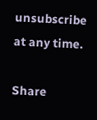unsubscribe at any time.

Share